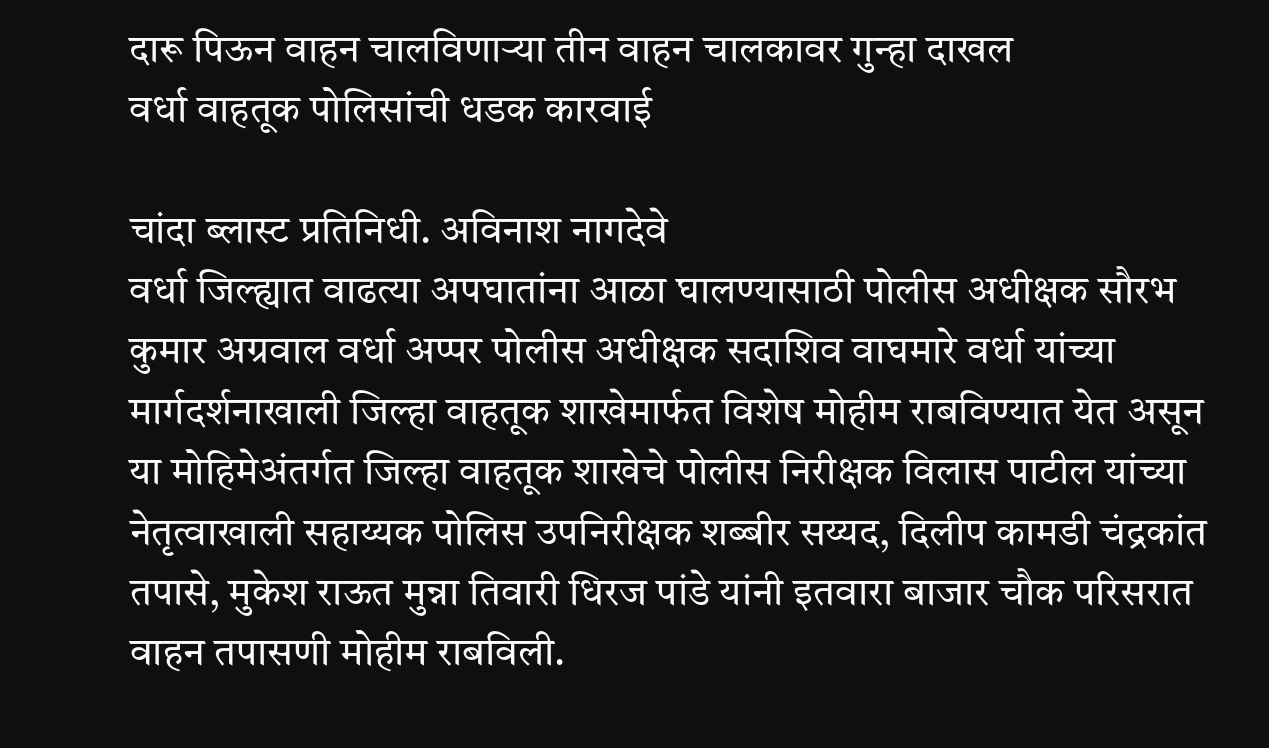दारू पिऊन वाहन चालविणाऱ्या तीन वाहन चालकावर गुन्हा दाखल
वर्धा वाहतूक पोलिसांची धडक कारवाई

चांदा ब्लास्ट प्रतिनिधी. अविनाश नागदेवे
वर्धा जिल्ह्यात वाढत्या अपघातांना आळा घालण्यासाठी पोलीस अधीक्षक सौरभ कुमार अग्रवाल वर्धा अप्पर पोलीस अधीक्षक सदाशिव वाघमारे वर्धा यांच्या मार्गदर्शनाखाली जिल्हा वाहतूक शाखेमार्फत विशेष मोहीम राबविण्यात येत असून या मोहिमेअंतर्गत जिल्हा वाहतूक शाखेचे पोलीस निरीक्षक विलास पाटील यांच्या नेतृत्वाखाली सहाय्यक पोलिस उपनिरीक्षक शब्बीर सय्यद, दिलीप कामडी चंद्रकांत तपासे, मुकेश राऊत मुन्ना तिवारी धिरज पांडे यांनी इतवारा बाजार चौक परिसरात वाहन तपासणी मोहीम राबविली.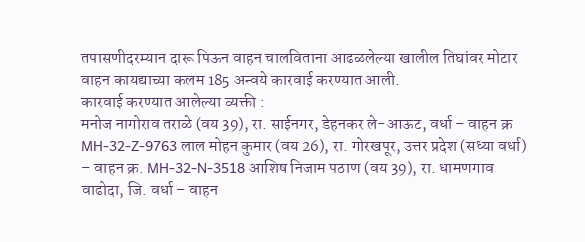तपासणीदरम्यान दारू पिऊन वाहन चालविताना आढळलेल्या खालील तिघांवर मोटार वाहन कायद्याच्या कलम 185 अन्वये कारवाई करण्यात आली.
कारवाई करण्यात आलेल्या व्यक्ती :
मनोज नागोराव तराळे (वय 39), रा. साईनगर, डेहनकर ले-आऊट, वर्धा – वाहन क्र MH-32-Z-9763 लाल मोहन कुमार (वय 26), रा. गोरखपूर, उत्तर प्रदेश (सध्या वर्धा) – वाहन क्र. MH-32-N-3518 आशिष निजाम पठाण (वय 39), रा. धामणगाव वाढोदा, जि. वर्धा – वाहन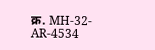क्र. MH-32-AR-4534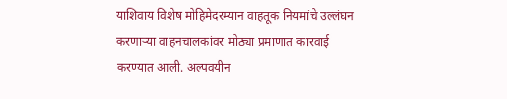याशिवाय विशेष मोहिमेदरम्यान वाहतूक नियमांचे उल्लंघन करणाऱ्या वाहनचालकांवर मोठ्या प्रमाणात कारवाई करण्यात आली. अल्पवयीन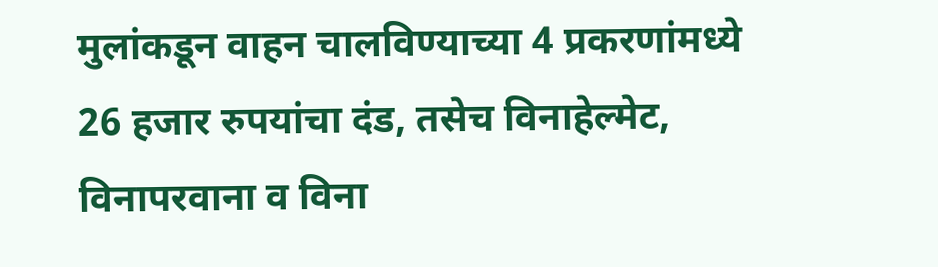मुलांकडून वाहन चालविण्याच्या 4 प्रकरणांमध्ये 26 हजार रुपयांचा दंड, तसेच विनाहेल्मेट, विनापरवाना व विना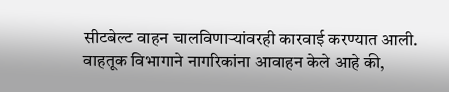सीटबेल्ट वाहन चालविणाऱ्यांवरही कारवाई करण्यात आली.
वाहतूक विभागाने नागरिकांना आवाहन केले आहे की,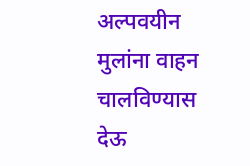अल्पवयीन मुलांना वाहन चालविण्यास देऊ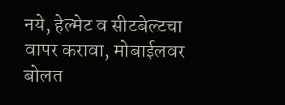नये, हेल्मेट व सीटबेल्टचा वापर करावा, मोबाईलवर बोलत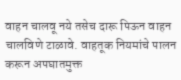वाहन चालवू नये तसेच दारू पिऊन वाहन चालविणे टाळावे. वाहतूक नियमांचे पालन करून अपघातमुक्त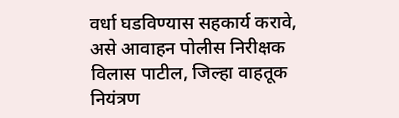वर्धा घडविण्यास सहकार्य करावे, असे आवाहन पोलीस निरीक्षक विलास पाटील, जिल्हा वाहतूक नियंत्रण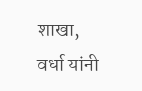शाखा, वर्धा यांनी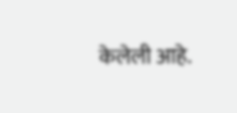केलेली आहे.